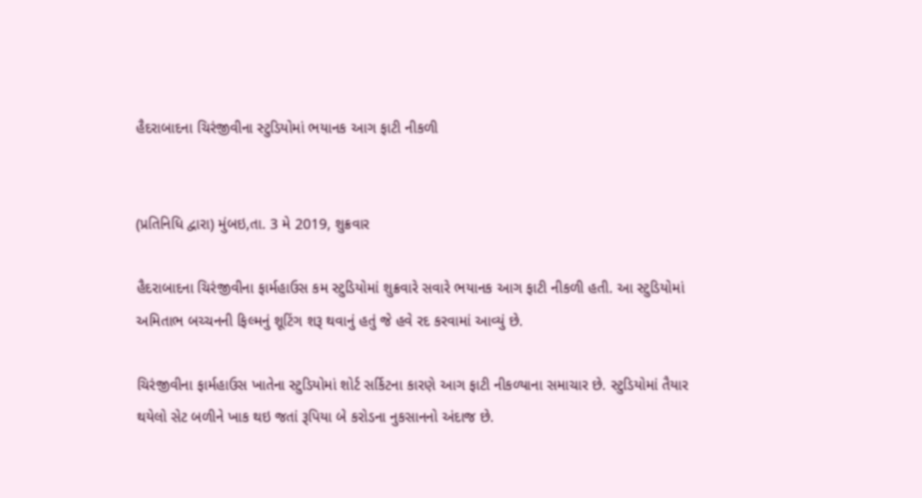હૈદરાબાદના ચિરંજીવીના સ્ટુડિયોમાં ભયાનક આગ ફાટી નીકળી


(પ્રતિનિધિ દ્વારા) મુંબઇ,તા. 3 મે 2019, શુક્રવાર

હૈદરાબાદના ચિરંજીવીના ફાર્મહાઉસ કમ સ્ટુડિયોમાં શુક્રવારે સવારે ભયાનક આગ ફાટી નીકળી હતી. આ સ્ટુડિયોમાં અમિતાભ બચ્ચનની ફિલ્મનું શૂટિંગ શરૂ થવાનું હતું જે હવે રદ કરવામાં આવ્યું છે.

ચિરંજીવીના ફાર્મહાઉસ ખાતેના સ્ટુડિયોમાં શોર્ટ સર્કિટના કારણે આગ ફાટી નીકળ્યાના સમાચાર છે. સ્ટુડિયોમાં તૈયાર થયેલો સેટ બળીને ખાક થઇ જતાં રૂપિયા બે કરોડના નુકસાનનો અંદાજ છે.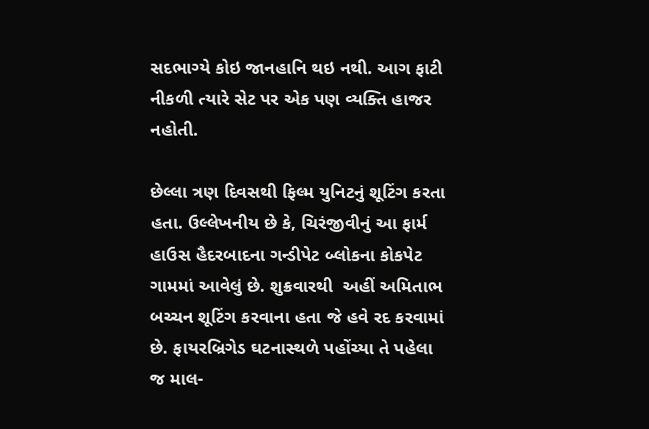સદભાગ્યે કોઇ જાનહાનિ થઇ નથી. આગ ફાટી નીકળી ત્યારે સેટ પર એક પણ વ્યક્તિ હાજર નહોતી.

છેલ્લા ત્રણ દિવસથી ફિલ્મ યુનિટનું શૂટિંગ કરતા હતા. ઉલ્લેખનીય છે કે, ચિરંજીવીનું આ ફાર્મ હાઉસ હૈદરબાદના ગન્ડીપેટ બ્લોકના કોકપેટ ગામમાં આવેલું છે. શુક્રવારથી  અહીં અમિતાભ બચ્ચન શૂટિંગ કરવાના હતા જે હવે રદ કરવામાં છે. ફાયરબ્રિગેડ ઘટનાસ્થળે પહોંચ્યા તે પહેલા જ માલ-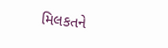મિલકતને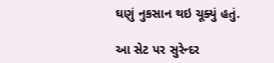ઘણું નુકસાન થઇ ચૂક્યું હતું.

આ સેટ પર સુરેન્દર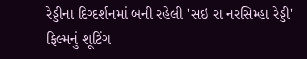રેડ્ડીના દિગ્દર્શનમાં બની રહેલી 'સઇ રા નરસિમ્હા રેડ્ડી' ફિલ્મનું શૂટિંગ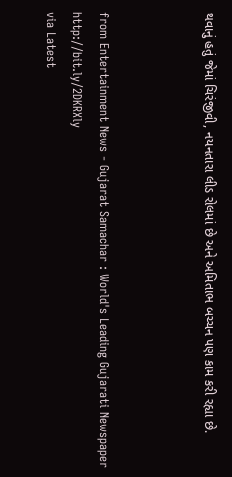થવાનું હતું જેમાં ચિરંજીવી, નયનતારા લીડ રોલમાં છે અને અમિતાભ બચ્ચન પણ કામ કરી રહ્યા છે.



from Entertainment News - Gujarat Samachar : World's Leading Gujarati Newspaper http://bit.ly/2DKRXly
via Latest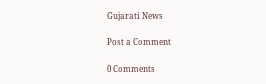Gujarati News

Post a Comment

0 Comments